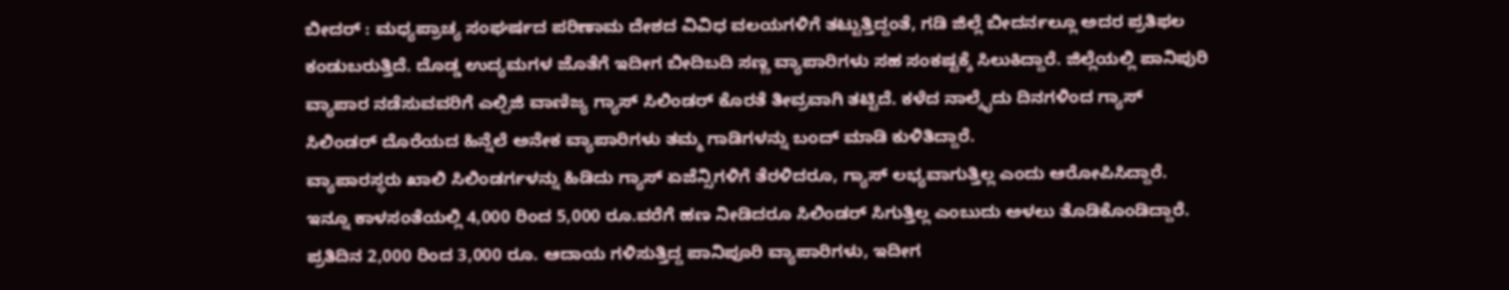ಬೀದರ್ : ಮಧ್ಯಪ್ರಾಚ್ಯ ಸಂಘರ್ಷದ ಪರಿಣಾಮ ದೇಶದ ವಿವಿಧ ವಲಯಗಳಿಗೆ ತಟ್ಟುತ್ತಿದ್ದಂತೆ, ಗಡಿ ಜಿಲ್ಲೆ ಬೀದರ್ನಲ್ಲೂ ಅದರ ಪ್ರತಿಫಲ ಕಂಡುಬರುತ್ತಿದೆ. ದೊಡ್ಡ ಉದ್ಯಮಗಳ ಜೊತೆಗೆ ಇದೀಗ ಬೀದಿಬದಿ ಸಣ್ಣ ವ್ಯಾಪಾರಿಗಳು ಸಹ ಸಂಕಷ್ಟಕ್ಕೆ ಸಿಲುಕಿದ್ದಾರೆ. ಜಿಲ್ಲೆಯಲ್ಲಿ ಪಾನಿಪುರಿ ವ್ಯಾಪಾರ ನಡೆಸುವವರಿಗೆ ಎಲ್ಪಿಜಿ ವಾಣಿಜ್ಯ ಗ್ಯಾಸ್ ಸಿಲಿಂಡರ್ ಕೊರತೆ ತೀವ್ರವಾಗಿ ತಟ್ಟಿದೆ. ಕಳೆದ ನಾಲ್ಕೈದು ದಿನಗಳಿಂದ ಗ್ಯಾಸ್ ಸಿಲಿಂಡರ್ ದೊರೆಯದ ಹಿನ್ನೆಲೆ ಅನೇಕ ವ್ಯಾಪಾರಿಗಳು ತಮ್ಮ ಗಾಡಿಗಳನ್ನು ಬಂದ್ ಮಾಡಿ ಕುಳಿತಿದ್ದಾರೆ.
ವ್ಯಾಪಾರಸ್ಥರು ಖಾಲಿ ಸಿಲಿಂಡರ್ಗಳನ್ನು ಹಿಡಿದು ಗ್ಯಾಸ್ ಏಜೆನ್ಸಿಗಳಿಗೆ ತೆರಳಿದರೂ, ಗ್ಯಾಸ್ ಲಭ್ಯವಾಗುತ್ತಿಲ್ಲ ಎಂದು ಆರೋಪಿಸಿದ್ದಾರೆ. ಇನ್ನೂ ಕಾಳಸಂತೆಯಲ್ಲಿ 4,000 ರಿಂದ 5,000 ರೂ.ವರೆಗೆ ಹಣ ನೀಡಿದರೂ ಸಿಲಿಂಡರ್ ಸಿಗುತ್ತಿಲ್ಲ ಎಂಬುದು ಅಳಲು ತೊಡಿಕೊಂಡಿದ್ದಾರೆ. ಪ್ರತಿದಿನ 2,000 ರಿಂದ 3,000 ರೂ. ಆದಾಯ ಗಳಿಸುತ್ತಿದ್ದ ಪಾನಿಪೂರಿ ವ್ಯಾಪಾರಿಗಳು, ಇದೀಗ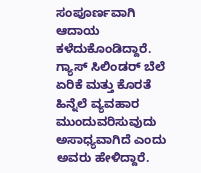ಸಂಪೂರ್ಣವಾಗಿ ಆದಾಯ ಕಳೆದುಕೊಂಡಿದ್ದಾರೆ. ಗ್ಯಾಸ್ ಸಿಲಿಂಡರ್ ಬೆಲೆ ಏರಿಕೆ ಮತ್ತು ಕೊರತೆ ಹಿನ್ನೆಲೆ ವ್ಯವಹಾರ ಮುಂದುವರಿಸುವುದು ಅಸಾಧ್ಯವಾಗಿದೆ ಎಂದು ಅವರು ಹೇಳಿದ್ದಾರೆ.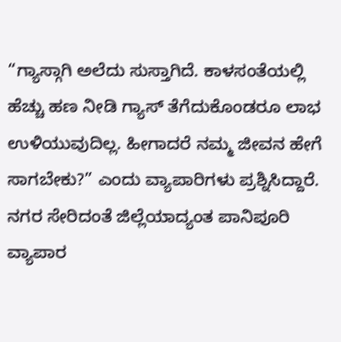“ಗ್ಯಾಸ್ಗಾಗಿ ಅಲೆದು ಸುಸ್ತಾಗಿದೆ. ಕಾಳಸಂತೆಯಲ್ಲಿ ಹೆಚ್ಚು ಹಣ ನೀಡಿ ಗ್ಯಾಸ್ ತೆಗೆದುಕೊಂಡರೂ ಲಾಭ ಉಳಿಯುವುದಿಲ್ಲ. ಹೀಗಾದರೆ ನಮ್ಮ ಜೀವನ ಹೇಗೆ ಸಾಗಬೇಕು?” ಎಂದು ವ್ಯಾಪಾರಿಗಳು ಪ್ರಶ್ನಿಸಿದ್ದಾರೆ. ನಗರ ಸೇರಿದಂತೆ ಜಿಲ್ಲೆಯಾದ್ಯಂತ ಪಾನಿಪೂರಿ ವ್ಯಾಪಾರ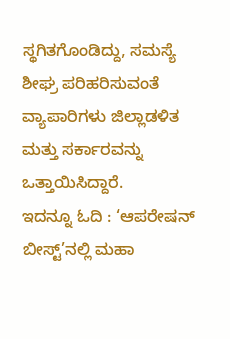ಸ್ಥಗಿತಗೊಂಡಿದ್ದು, ಸಮಸ್ಯೆ ಶೀಘ್ರ ಪರಿಹರಿಸುವಂತೆ ವ್ಯಾಪಾರಿಗಳು ಜಿಲ್ಲಾಡಳಿತ ಮತ್ತು ಸರ್ಕಾರವನ್ನು ಒತ್ತಾಯಿಸಿದ್ದಾರೆ.
ಇದನ್ನೂ ಓದಿ : ‘ಆಪರೇಷನ್ ಬೀಸ್ಟ್’ನಲ್ಲಿ ಮಹಾ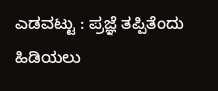ಎಡವಟ್ಟು : ಪ್ರಜ್ಞೆ ತಪ್ಪಿತೆಂದು ಹಿಡಿಯಲು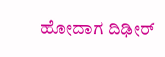ಹೋದಾಗ ದಿಢೀರ್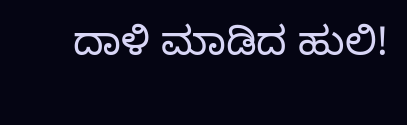ದಾಳಿ ಮಾಡಿದ ಹುಲಿ!